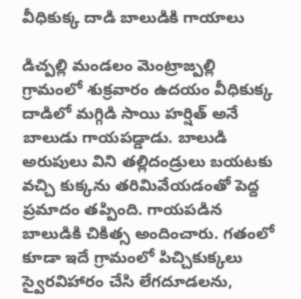వీధికుక్క దాడి బాలుడికి గాయాలు

డిచ్పల్లి మండలం మెంట్రాజ్పల్లి గ్రామంలో శుక్రవారం ఉదయం వీధికుక్క దాడిలో మగ్గిడి సాయి హర్షిత్ అనే బాలుడు గాయపడ్డాడు. బాలుడి అరుపులు విని తల్లిదండ్రులు బయటకు వచ్చి కుక్కను తరిమివేయడంతో పెద్ద ప్రమాదం తప్పింది. గాయపడిన బాలుడికి చికిత్స అందించారు. గతంలో కూడా ఇదే గ్రామంలో పిచ్చికుక్కలు స్వైరవిహారం చేసి లేగదూడలను,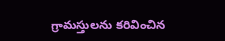గ్రామస్తులను కరివించిన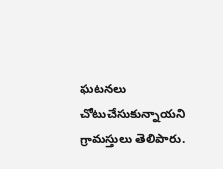ఘటనలు చోటుచేసుకున్నాయని గ్రామస్తులు తెలిపారు.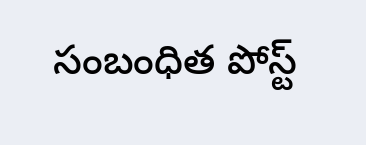సంబంధిత పోస్ట్